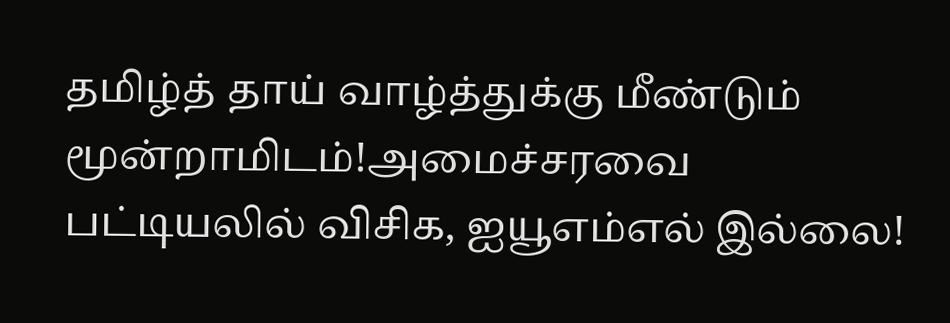தமிழ்த் தாய் வாழ்த்துக்கு மீண்டும் மூன்றாமிடம்!அமைச்சரவை பட்டியலில் விசிக, ஐயூஎம்எல் இல்லை!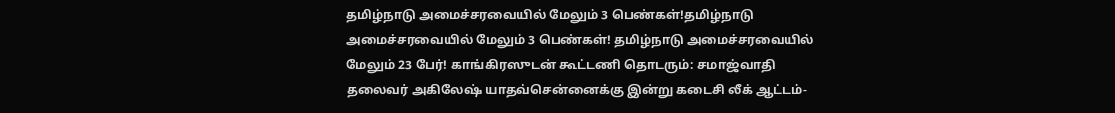தமிழ்நாடு அமைச்சரவையில் மேலும் 3 பெண்கள்!தமிழ்நாடு அமைச்சரவையில் மேலும் 3 பெண்கள்! தமிழ்நாடு அமைச்சரவையில் மேலும் 23 பேர்! காங்கிரஸுடன் கூட்டணி தொடரும்: சமாஜ்வாதி தலைவர் அகிலேஷ் யாதவ்சென்னைக்கு இன்று கடைசி லீக் ஆட்டம்-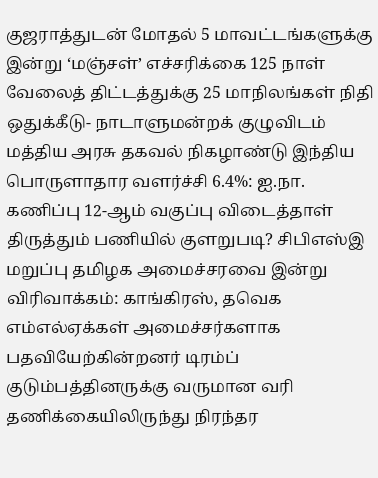குஜராத்துடன் மோதல் 5 மாவட்டங்களுக்கு இன்று ‘மஞ்சள்’ எச்சரிக்கை 125 நாள் வேலைத் திட்டத்துக்கு 25 மாநிலங்கள் நிதி ஒதுக்கீடு- நாடாளுமன்றக் குழுவிடம் மத்திய அரசு தகவல் நிகழாண்டு இந்திய பொருளாதார வளர்ச்சி 6.4%: ஐ.நா. கணிப்பு 12-ஆம் வகுப்பு விடைத்தாள் திருத்தும் பணியில் குளறுபடி? சிபிஎஸ்இ மறுப்பு தமிழக அமைச்சரவை இன்று விரிவாக்கம்: காங்கிரஸ், தவெக எம்எல்ஏக்கள் அமைச்சர்களாக பதவியேற்கின்றனர் டிரம்ப் குடும்பத்தினருக்கு வருமான வரி தணிக்கையிலிருந்து நிரந்தர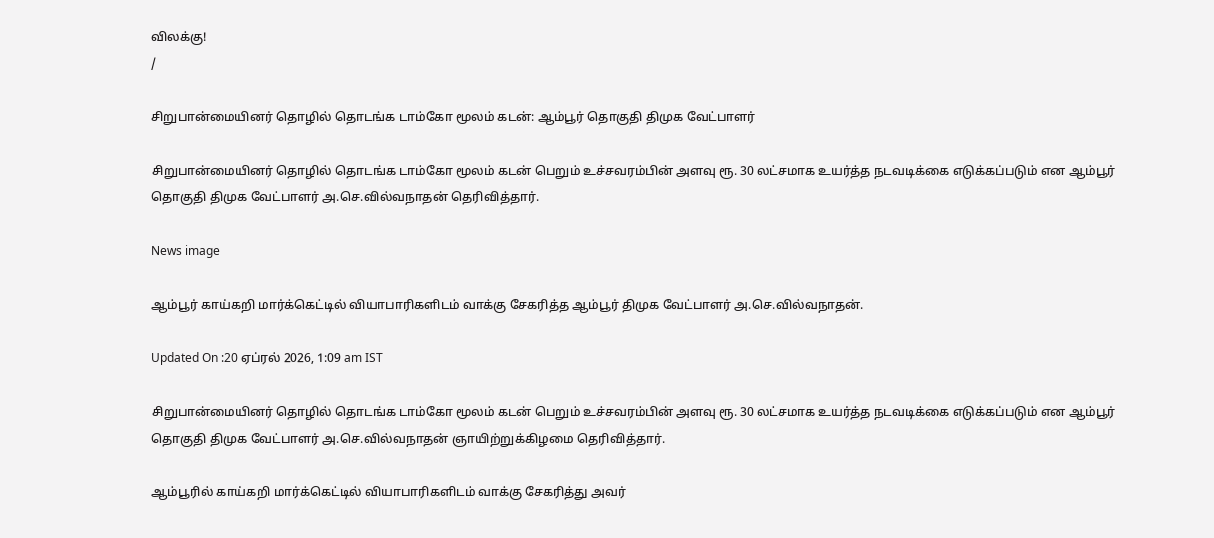விலக்கு!
/

சிறுபான்மையினர் தொழில் தொடங்க டாம்கோ மூலம் கடன்: ஆம்பூர் தொகுதி திமுக வேட்பாளர்

சிறுபான்மையினர் தொழில் தொடங்க டாம்கோ மூலம் கடன் பெறும் உச்சவரம்பின் அளவு ரூ. 30 லட்சமாக உயர்த்த நடவடிக்கை எடுக்கப்படும் என ஆம்பூர் தொகுதி திமுக வேட்பாளர் அ.செ.வில்வநாதன் தெரிவித்தார்.

News image

ஆம்பூர் காய்கறி மார்க்கெட்டில் வியாபாரிகளிடம் வாக்கு சேகரித்த ஆம்பூர் திமுக வேட்பாளர் அ.செ.வில்வநாதன்.

Updated On :20 ஏப்ரல் 2026, 1:09 am IST

சிறுபான்மையினர் தொழில் தொடங்க டாம்கோ மூலம் கடன் பெறும் உச்சவரம்பின் அளவு ரூ. 30 லட்சமாக உயர்த்த நடவடிக்கை எடுக்கப்படும் என ஆம்பூர் தொகுதி திமுக வேட்பாளர் அ.செ.வில்வநாதன் ஞாயிற்றுக்கிழமை தெரிவித்தார்.

ஆம்பூரில் காய்கறி மார்க்கெட்டில் வியாபாரிகளிடம் வாக்கு சேகரித்து அவர்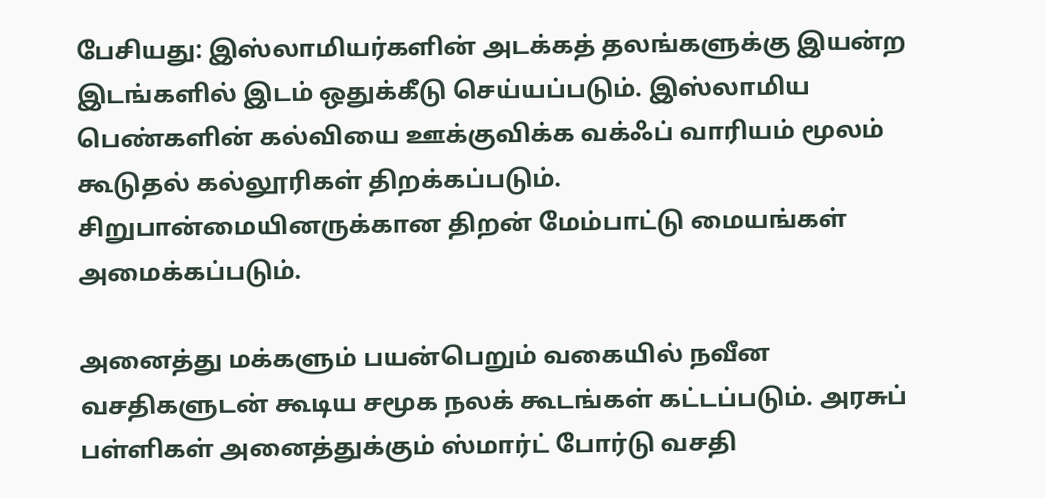பேசியது: இஸ்லாமியர்களின் அடக்கத் தலங்களுக்கு இயன்ற இடங்களில் இடம் ஒதுக்கீடு செய்யப்படும். இஸ்லாமிய பெண்களின் கல்வியை ஊக்குவிக்க வக்ஃப் வாரியம் மூலம் கூடுதல் கல்லூரிகள் திறக்கப்படும். சிறுபான்மையினருக்கான திறன் மேம்பாட்டு மையங்கள் அமைக்கப்படும்.

அனைத்து மக்களும் பயன்பெறும் வகையில் நவீன வசதிகளுடன் கூடிய சமூக நலக் கூடங்கள் கட்டப்படும். அரசுப் பள்ளிகள் அனைத்துக்கும் ஸ்மார்ட் போர்டு வசதி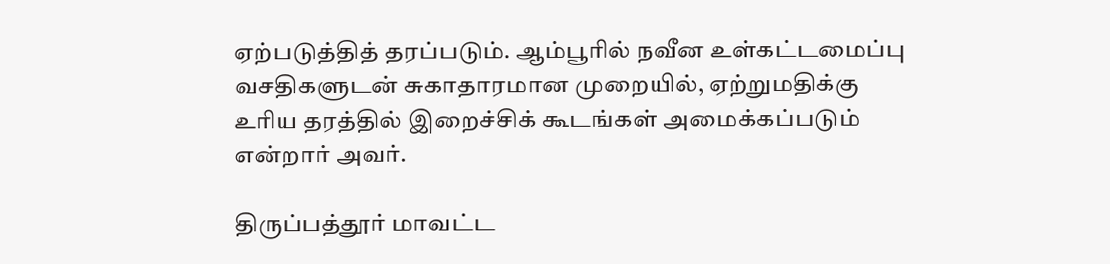ஏற்படுத்தித் தரப்படும். ஆம்பூரில் நவீன உள்கட்டமைப்பு வசதிகளுடன் சுகாதாரமான முறையில், ஏற்றுமதிக்கு உரிய தரத்தில் இறைச்சிக் கூடங்கள் அமைக்கப்படும் என்றார் அவர்.

திருப்பத்தூர் மாவட்ட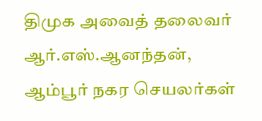திமுக அவைத் தலைவர் ஆர்.எஸ்.ஆனந்தன், ஆம்பூர் நகர செயலர்கள்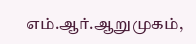எம்.ஆர்.ஆறுமுகம்,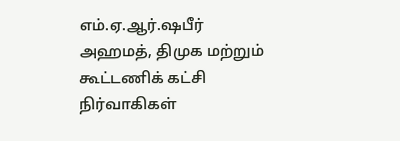எம்.ஏ.ஆர்.ஷபீர் அஹமத், திமுக மற்றும் கூட்டணிக் கட்சி நிர்வாகிகள்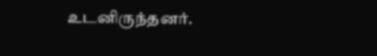உடனிருந்தனர்.